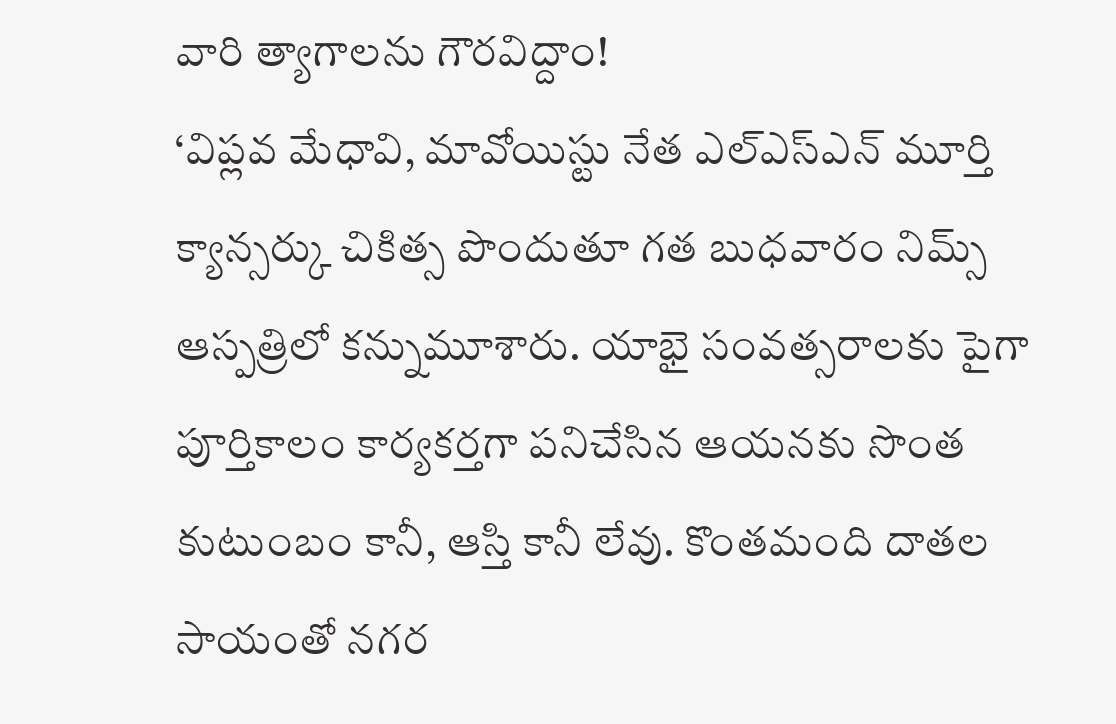వారి త్యాగాలను గౌరవిద్దాం!
‘విప్లవ మేధావి, మావోయిస్టు నేత ఎల్ఎస్ఎన్ మూర్తి క్యాన్సర్కు చికిత్స పొందుతూ గత బుధవారం నిమ్స్ ఆస్పత్రిలో కన్నుమూశారు. యాభై సంవత్సరాలకు పైగా పూర్తికాలం కార్యకర్తగా పనిచేసిన ఆయనకు సొంత కుటుంబం కానీ, ఆస్తి కానీ లేవు. కొంతమంది దాతల సాయంతో నగర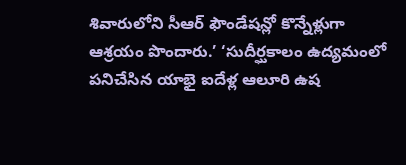శివారులోని సీఆర్ ఫౌండేషన్లో కొన్నేళ్లుగా ఆశ్రయం పొందారు.’ ‘సుదీర్ఘకాలం ఉద్యమంలో పనిచేసిన యాభై ఐదేళ్ల ఆలూరి ఉష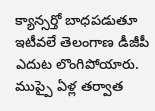క్యాన్సర్తో బాధపడుతూ ఇటీవలే తెలంగాణ డీజీపీ ఎదుట లొంగిపోయారు. ముప్పై ఏళ్ల తర్వాత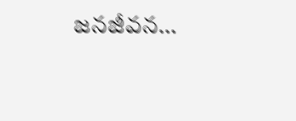జనజీవన…